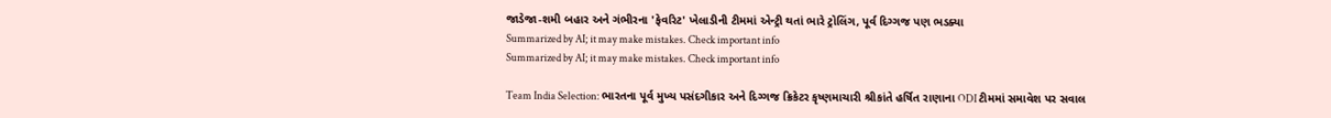જાડેજા-શમી બહાર અને ગંભીરના 'ફેવરિટ' ખેલાડીની ટીમમાં એન્ટ્રી થતાં ભારે ટ્રોલિંગ, પૂર્વ દિગ્ગજ પણ ભડક્યા
Summarized by AI; it may make mistakes. Check important info
Summarized by AI; it may make mistakes. Check important info

Team India Selection: ભારતના પૂર્વ મુખ્ય પસંદગીકાર અને દિગ્ગજ ક્રિકેટર કૃષ્ણમાચારી શ્રીકાંતે હર્ષિત રાણાના ODI ટીમમાં સમાવેશ પર સવાલ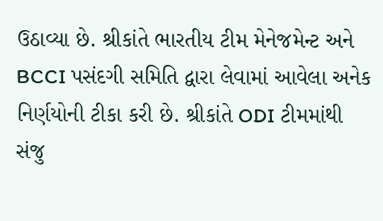ઉઠાવ્યા છે. શ્રીકાંતે ભારતીય ટીમ મેનેજમેન્ટ અને BCCI પસંદગી સમિતિ દ્વારા લેવામાં આવેલા અનેક નિર્ણયોની ટીકા કરી છે. શ્રીકાંતે ODI ટીમમાંથી સંજુ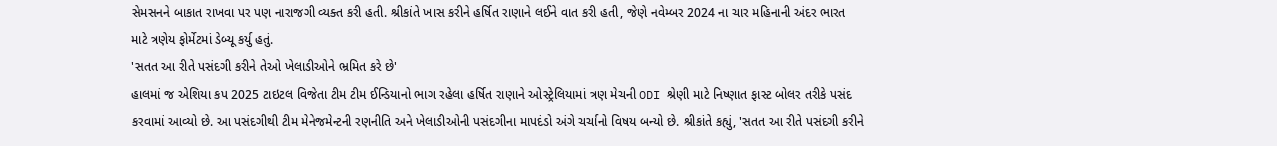સેમસનને બાકાત રાખવા પર પણ નારાજગી વ્યક્ત કરી હતી. શ્રીકાંતે ખાસ કરીને હર્ષિત રાણાને લઈને વાત કરી હતી, જેણે નવેમ્બર 2024 ના ચાર મહિનાની અંદર ભારત માટે ત્રણેય ફોર્મેટમાં ડેબ્યૂ કર્યુ હતું.
'સતત આ રીતે પસંદગી કરીને તેઓ ખેલાડીઓને ભ્રમિત કરે છે'
હાલમાં જ એશિયા કપ 2025 ટાઇટલ વિજેતા ટીમ ટીમ ઈન્ડિયાનો ભાગ રહેલા હર્ષિત રાણાને ઓસ્ટ્રેલિયામાં ત્રણ મેચની ODI શ્રેણી માટે નિષ્ણાત ફાસ્ટ બોલર તરીકે પસંદ કરવામાં આવ્યો છે. આ પસંદગીથી ટીમ મેનેજમેન્ટની રણનીતિ અને ખેલાડીઓની પસંદગીના માપદંડો અંગે ચર્ચાનો વિષય બન્યો છે. શ્રીકાંતે કહ્યું, 'સતત આ રીતે પસંદગી કરીને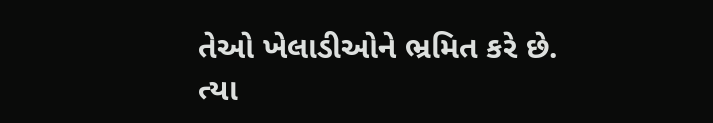તેઓ ખેલાડીઓને ભ્રમિત કરે છે. ત્યા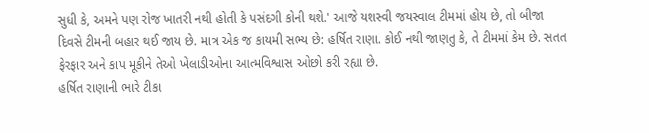સુધી કે, અમને પણ રોજ ખાતરી નથી હોતી કે પસંદગી કોની થશે.' આજે યશસ્વી જયસ્વાલ ટીમમાં હોય છે, તો બીજા દિવસે ટીમની બહાર થઈ જાય છે. માત્ર એક જ કાયમી સભ્ય છે: હર્ષિત રાણા. કોઈ નથી જાણતુ કે, તે ટીમમાં કેમ છે. સતત ફેરફાર અને કાપ મૂકીને તેઓ ખેલાડીઓના આત્મવિશ્વાસ ઓછો કરી રહ્યા છે.
હર્ષિત રાણાની ભારે ટીકા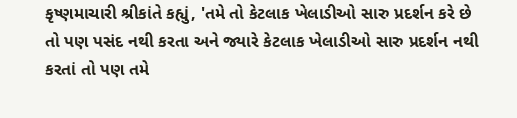કૃષ્ણમાચારી શ્રીકાંતે કહ્યું, 'તમે તો કેટલાક ખેલાડીઓ સારુ પ્રદર્શન કરે છે તો પણ પસંદ નથી કરતા અને જ્યારે કેટલાક ખેલાડીઓ સારુ પ્રદર્શન નથી કરતાં તો પણ તમે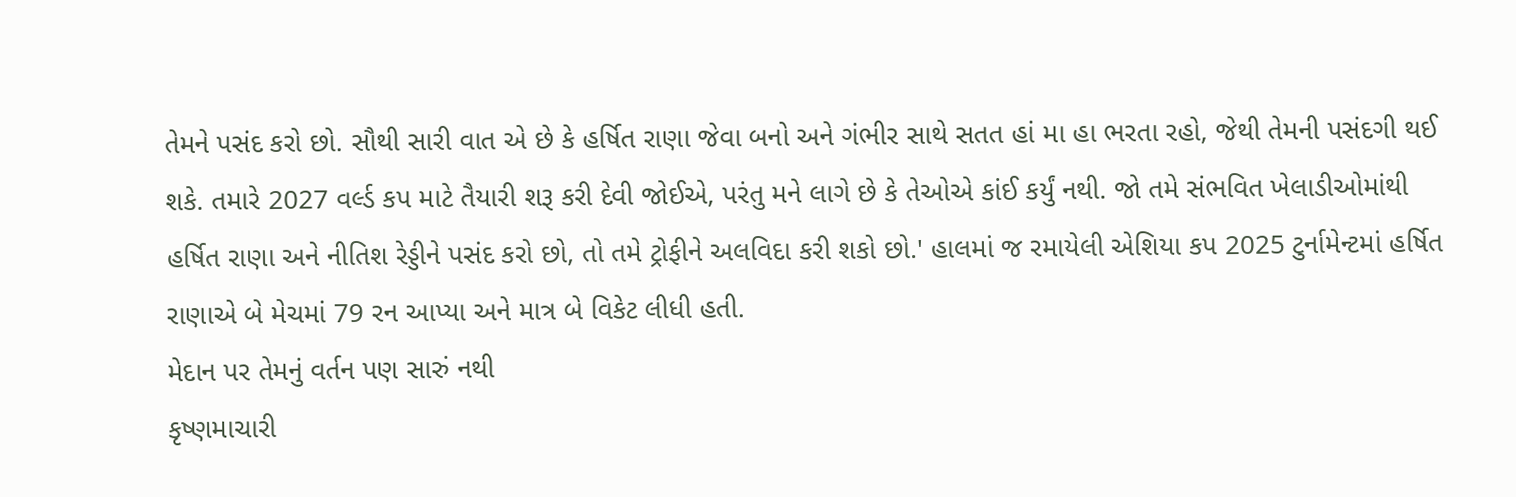તેમને પસંદ કરો છો. સૌથી સારી વાત એ છે કે હર્ષિત રાણા જેવા બનો અને ગંભીર સાથે સતત હાં મા હા ભરતા રહો, જેથી તેમની પસંદગી થઈ શકે. તમારે 2027 વર્લ્ડ કપ માટે તૈયારી શરૂ કરી દેવી જોઈએ, પરંતુ મને લાગે છે કે તેઓએ કાંઈ કર્યું નથી. જો તમે સંભવિત ખેલાડીઓમાંથી હર્ષિત રાણા અને નીતિશ રેડ્ડીને પસંદ કરો છો, તો તમે ટ્રોફીને અલવિદા કરી શકો છો.' હાલમાં જ રમાયેલી એશિયા કપ 2025 ટુર્નામેન્ટમાં હર્ષિત રાણાએ બે મેચમાં 79 રન આપ્યા અને માત્ર બે વિકેટ લીધી હતી.
મેદાન પર તેમનું વર્તન પણ સારું નથી
કૃષ્ણમાચારી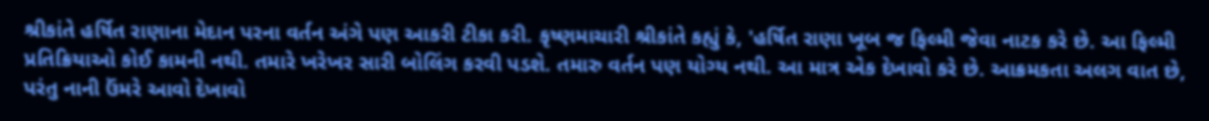શ્રીકાંતે હર્ષિત રાણાના મેદાન પરના વર્તન અંગે પણ આકરી ટીકા કરી. કૃષ્ણમાચારી શ્રીકાંતે કહ્યું કે, 'હર્ષિત રાણા ખૂબ જ ફિલ્મી જેવા નાટક કરે છે. આ ફિલ્મી પ્રતિક્રિયાઓ કોઈ કામની નથી. તમારે ખરેખર સારી બોલિંગ કરવી પડશે. તમારુ વર્તન પણ યોગ્ય નથી. આ માત્ર એક દેખાવો કરે છે. આક્રમકતા અલગ વાત છે, પરંતુ નાની ઉંમરે આવો દેખાવો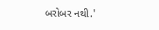બરોબર નથી.'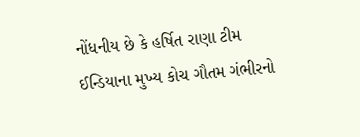નોંધનીય છે કે હર્ષિત રાણા ટીમ ઈન્ડિયાના મુખ્ય કોચ ગૌતમ ગંભીરનો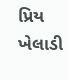પ્રિય ખેલાડી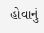હોવાનું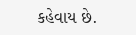કહેવાય છે.